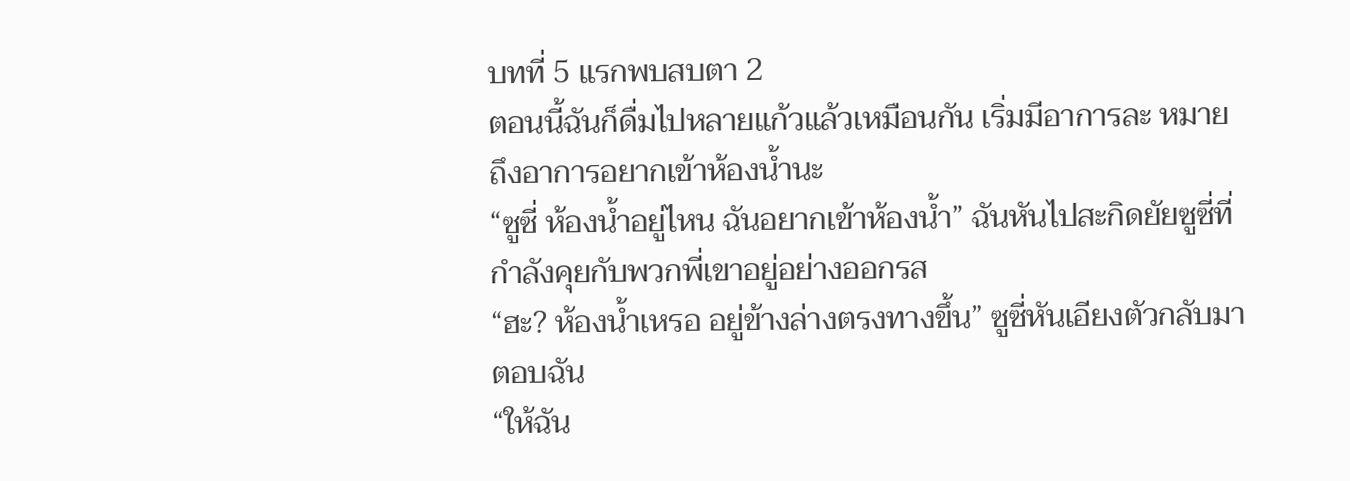บทที่ 5 แรกพบสบตา 2
ตอนนี้ฉันก็ดื่มไปหลายแก้วแล้วเหมือนกัน เริ่มมีอาการละ หมายถึงอาการอยากเข้าห้องน้ำนะ
“ซูซี่ ห้องน้ำอยู่ไหน ฉันอยากเข้าห้องน้ำ” ฉันหันไปสะกิดยัยซูซี่ที่กำลังคุยกับพวกพี่เขาอยู่อย่างออกรส
“ฮะ? ห้องน้ำเหรอ อยู่ข้างล่างตรงทางขึ้น” ซูซี่หันเอียงตัวกลับมาตอบฉัน
“ให้ฉัน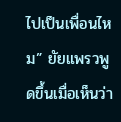ไปเป็นเพื่อนไหม” ยัยแพรวพูดขึ้นเมื่อเห็นว่า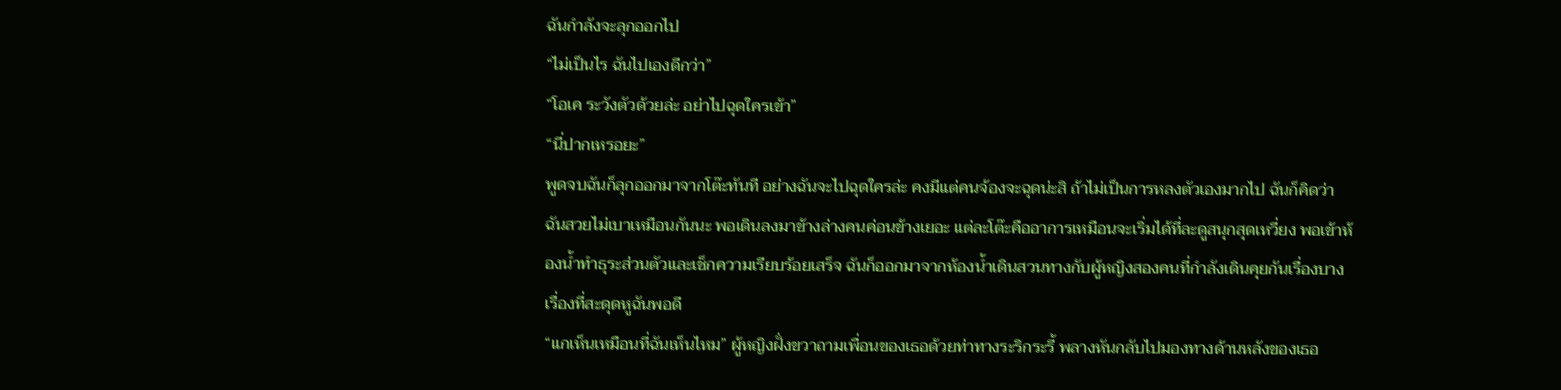ฉันกำลังจะลุกออกไป
“ไม่เป็นไร ฉันไปเองดีกว่า”
“โอเค ระวังตัวด้วยล่ะ อย่าไปฉุดใครเข้า”
“นี่ปากเหรอยะ”
พูดจบฉันก็ลุกออกมาจากโต๊ะทันที อย่างฉันจะไปฉุดใครล่ะ คงมีแต่คนจ้องจะฉุดน่ะสิ ถ้าไม่เป็นการหลงตัวเองมากไป ฉันก็คิดว่าฉันสวยไม่เบาเหมือนกันนะ พอเดินลงมาข้างล่างคนค่อนข้างเยอะ แต่ละโต๊ะคืออาการเหมือนจะเริ่มได้ที่ละดูสนุกสุดเหวี่ยง พอเข้าห้องน้ำทำธุระส่วนตัวและเช็กความเรียบร้อยเสร็จ ฉันก็ออกมาจากห้องน้ำเดินสวนทางกับผู้หญิงสองคนที่กำลังเดินคุยกันเรื่องบางเรื่องที่สะดุดหูฉันพอดี
“แกเห็นเหมือนที่ฉันเห็นไหม” ผู้หญิงฝั่งขวาถามเพื่อนของเธอด้วยท่าทางระริกระรี้ พลางหันกลับไปมองทางด้านหลังของเธอ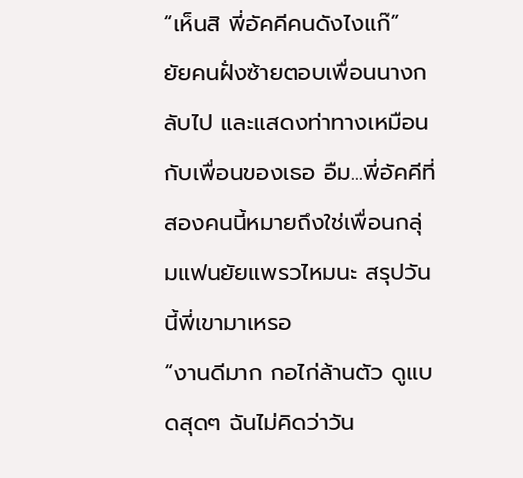“เห็นสิ พี่อัคคีคนดังไงแก๊” ยัยคนฝั่งซ้ายตอบเพื่อนนางกลับไป และแสดงท่าทางเหมือนกับเพื่อนของเธอ อืม...พี่อัคคีที่สองคนนี้หมายถึงใช่เพื่อนกลุ่มแฟนยัยแพรวไหมนะ สรุปวันนี้พี่เขามาเหรอ
“งานดีมาก กอไก่ล้านตัว ดูแบดสุดๆ ฉันไม่คิดว่าวัน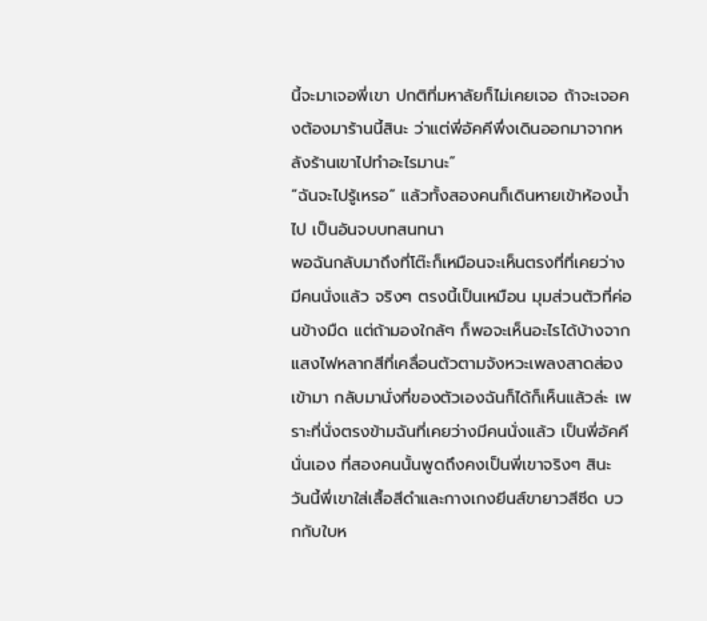นี้จะมาเจอพี่เขา ปกติที่มหาลัยก็ไม่เคยเจอ ถ้าจะเจอคงต้องมาร้านนี้สินะ ว่าแต่พี่อัคคีพึ่งเดินออกมาจากหลังร้านเขาไปทำอะไรมานะ”
“ฉันจะไปรู้เหรอ” แล้วทั้งสองคนก็เดินหายเข้าห้องน้ำไป เป็นอันจบบทสนทนา
พอฉันกลับมาถึงที่โต๊ะก็เหมือนจะเห็นตรงที่ที่เคยว่างมีคนนั่งแล้ว จริงๆ ตรงนี้เป็นเหมือน มุมส่วนตัวที่ค่อนข้างมืด แต่ถ้ามองใกล้ๆ ก็พอจะเห็นอะไรได้บ้างจากแสงไฟหลากสีที่เคลื่อนตัวตามจังหวะเพลงสาดส่องเข้ามา กลับมานั่งที่ของตัวเองฉันก็ได้ก็เห็นแล้วล่ะ เพราะที่นั่งตรงข้ามฉันที่เคยว่างมีคนนั่งแล้ว เป็นพี่อัคคีนั่นเอง ที่สองคนนั้นพูดถึงคงเป็นพี่เขาจริงๆ สินะ
วันนี้พี่เขาใส่เสื้อสีดำและกางเกงยีนส์ขายาวสีซีด บวกกับใบห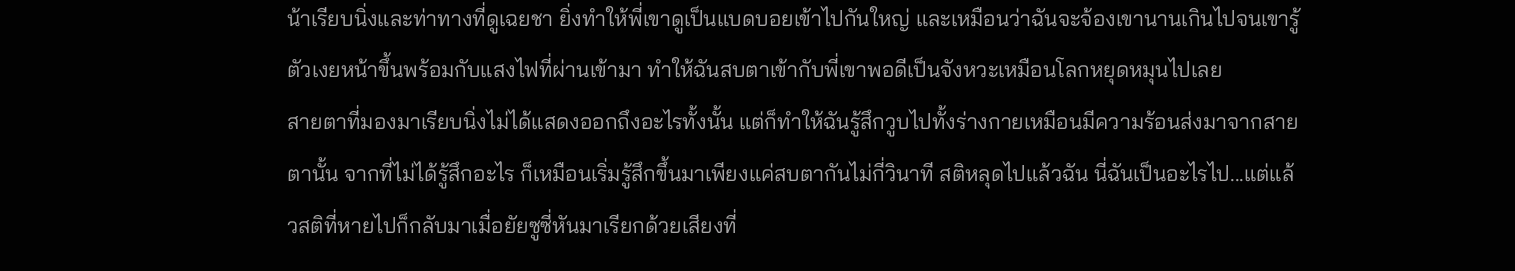น้าเรียบนิ่งและท่าทางที่ดูเฉยชา ยิ่งทำให้พี่เขาดูเป็นแบดบอยเข้าไปกันใหญ่ และเหมือนว่าฉันจะจ้องเขานานเกินไปจนเขารู้ตัวเงยหน้าขึ้นพร้อมกับแสงไฟที่ผ่านเข้ามา ทำให้ฉันสบตาเข้ากับพี่เขาพอดีเป็นจังหวะเหมือนโลกหยุดหมุนไปเลย
สายตาที่มองมาเรียบนิ่งไม่ได้แสดงออกถึงอะไรทั้งนั้น แต่ก็ทำให้ฉันรู้สึกวูบไปทั้งร่างกายเหมือนมีความร้อนส่งมาจากสายตานั้น จากที่ไม่ได้รู้สึกอะไร ก็เหมือนเริ่มรู้สึกขึ้นมาเพียงแค่สบตากันไม่กี่วินาที สติหลุดไปแล้วฉัน นี่ฉันเป็นอะไรไป...แต่แล้วสติที่หายไปก็กลับมาเมื่อยัยซูซี่หันมาเรียกด้วยเสียงที่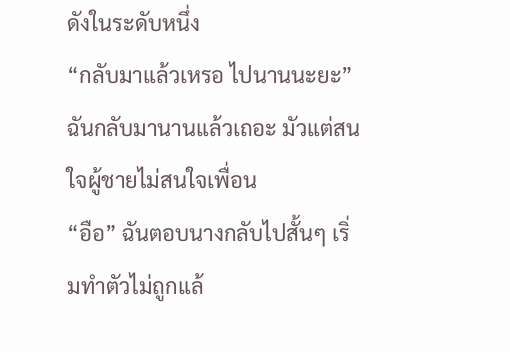ดังในระดับหนึ่ง
“กลับมาแล้วเหรอ ไปนานนะยะ” ฉันกลับมานานแล้วเถอะ มัวแต่สนใจผู้ชายไม่สนใจเพื่อน
“อือ” ฉันตอบนางกลับไปสั้นๆ เริ่มทำตัวไม่ถูกแล้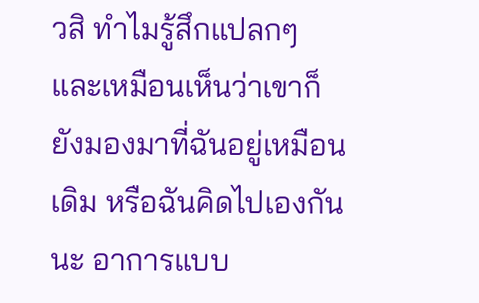วสิ ทำไมรู้สึกแปลกๆ และเหมือนเห็นว่าเขาก็ยังมองมาที่ฉันอยู่เหมือนเดิม หรือฉันคิดไปเองกันนะ อาการแบบ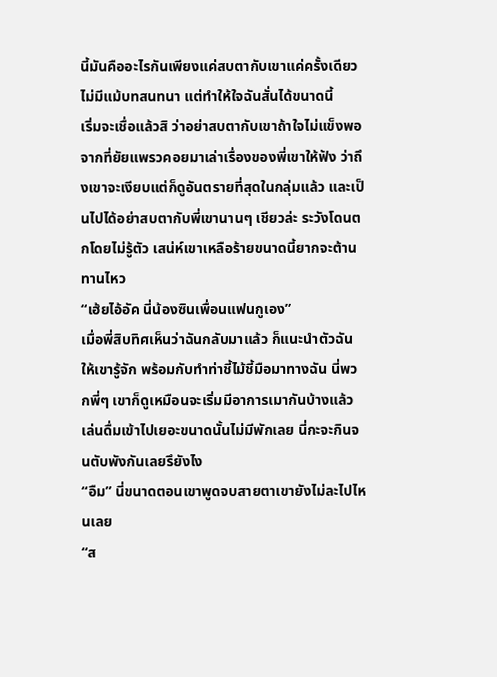นี้มันคืออะไรกันเพียงแค่สบตากับเขาแค่ครั้งเดียว ไม่มีแม้บทสนทนา แต่ทำให้ใจฉันสั่นได้ขนาดนี้
เริ่มจะเชื่อแล้วสิ ว่าอย่าสบตากับเขาถ้าใจไม่แข็งพอ จากที่ยัยแพรวคอยมาเล่าเรื่องของพี่เขาให้ฟัง ว่าถึงเขาจะเงียบแต่ก็ดูอันตรายที่สุดในกลุ่มแล้ว และเป็นไปได้อย่าสบตากับพี่เขานานๆ เชียวล่ะ ระวังโดนตกโดยไม่รู้ตัว เสน่ห์เขาเหลือร้ายขนาดนี้ยากจะต้านทานไหว
“เฮ้ยไอ้อัค นี่น้องซินเพื่อนแฟนกูเอง”
เมื่อพี่สิบทิศเห็นว่าฉันกลับมาแล้ว ก็แนะนำตัวฉันให้เขารู้จัก พร้อมกับทำท่าชี้ไม้ชี้มือมาทางฉัน นี่พวกพี่ๆ เขาก็ดูเหมือนจะเริ่มมีอาการเมากันบ้างแล้ว เล่นดื่มเข้าไปเยอะขนาดนั้นไม่มีพักเลย นี่กะจะกินจนตับพังกันเลยรึยังไง
“อืม” นี่ขนาดตอนเขาพูดจบสายตาเขายังไม่ละไปไหนเลย
“ส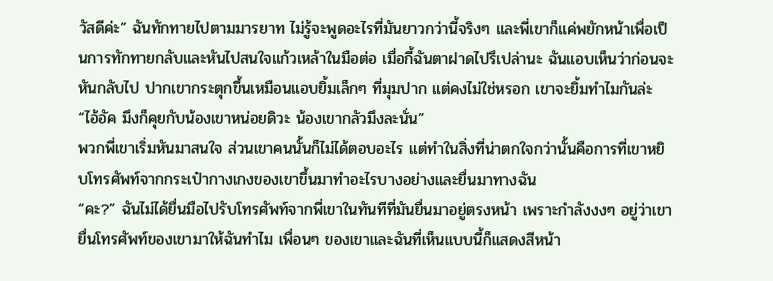วัสดีค่ะ” ฉันทักทายไปตามมารยาท ไม่รู้จะพูดอะไรที่มันยาวกว่านี้จริงๆ และพี่เขาก็แค่พยักหน้าเพื่อเป็นการทักทายกลับและหันไปสนใจแก้วเหล้าในมือต่อ เมื่อกี้ฉันตาฝาดไปรึเปล่านะ ฉันแอบเห็นว่าก่อนจะหันกลับไป ปากเขากระตุกขึ้นเหมือนแอบยิ้มเล็กๆ ที่มุมปาก แต่คงไม่ใช่หรอก เขาจะยิ้มทำไมกันล่ะ
“ไอ้อัค มึงก็คุยกับน้องเขาหน่อยดิวะ น้องเขากลัวมึงละนั่น”
พวกพี่เขาเริ่มหันมาสนใจ ส่วนเขาคนนั้นก็ไม่ได้ตอบอะไร แต่ทำในสิ่งที่น่าตกใจกว่านั้นคือการที่เขาหยิบโทรศัพท์จากกระเป๋ากางเกงของเขาขึ้นมาทำอะไรบางอย่างและยื่นมาทางฉัน
“คะ?” ฉันไม่ได้ยื่นมือไปรับโทรศัพท์จากพี่เขาในทันทีที่มันยื่นมาอยู่ตรงหน้า เพราะกำลังงงๆ อยู่ว่าเขายื่นโทรศัพท์ของเขามาให้ฉันทำไม เพื่อนๆ ของเขาและฉันที่เห็นแบบนี้ก็แสดงสีหน้า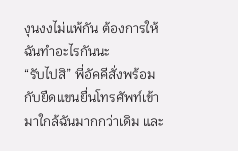งุนงงไม่แพ้กัน ต้องการให้ฉันทำอะไรกันนะ
“รับไปสิ” พี่อัคคีสั่งพร้อมกับยืดแขนยื่นโทรศัพท์เข้ามาใกล้ฉันมากกว่าเดิม และ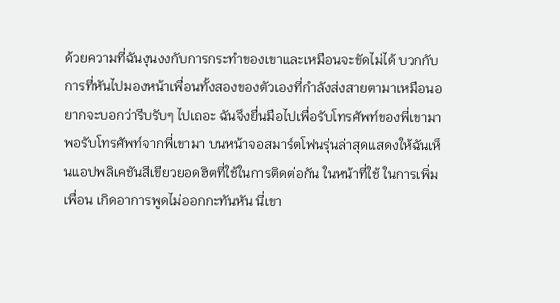ด้วยความที่ฉันงุนงงกับการกระทำของเขาและเหมือนจะขัดไม่ได้ บวกกับการที่หันไปมองหน้าเพื่อนทั้งสองของตัวเองที่กำลังส่งสายตามาเหมือนอยากจะบอกว่ารีบรับๆ ไปเถอะ ฉันจึงยื่นมือไปเพื่อรับโทรศัพท์ของพี่เขามา
พอรับโทรศัพท์จากพี่เขามา บนหน้าจอสมาร์ตโฟนรุ่นล่าสุดแสดงให้ฉันเห็นแอปพลิเคชันสีเขียวยอดฮิตที่ใช้ในการติดต่อกัน ในหน้าที่ใช้ ในการเพิ่มเพื่อน เกิดอาการพูดไม่ออกกะทันหัน นี่เขา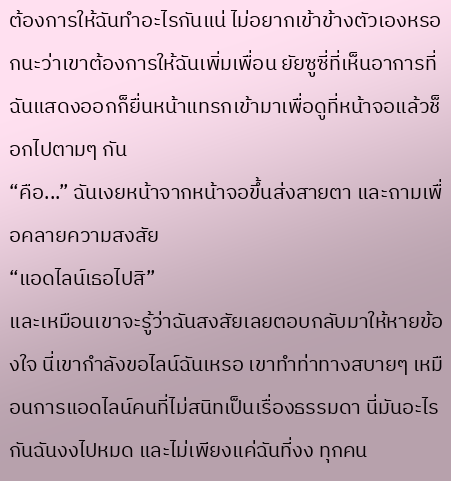ต้องการให้ฉันทำอะไรกันแน่ ไม่อยากเข้าข้างตัวเองหรอกนะว่าเขาต้องการให้ฉันเพิ่มเพื่อน ยัยซูซี่ที่เห็นอาการที่ฉันแสดงออกก็ยื่นหน้าแทรกเข้ามาเพื่อดูที่หน้าจอแล้วช็อกไปตามๆ กัน
“คือ...” ฉันเงยหน้าจากหน้าจอขึ้นส่งสายตา และถามเพื่อคลายความสงสัย
“แอดไลน์เธอไปสิ”
และเหมือนเขาจะรู้ว่าฉันสงสัยเลยตอบกลับมาให้หายข้องใจ นี่เขากำลังขอไลน์ฉันเหรอ เขาทำท่าทางสบายๆ เหมือนการแอดไลน์คนที่ไม่สนิทเป็นเรื่องธรรมดา นี่มันอะไรกันฉันงงไปหมด และไม่เพียงแค่ฉันที่งง ทุกคน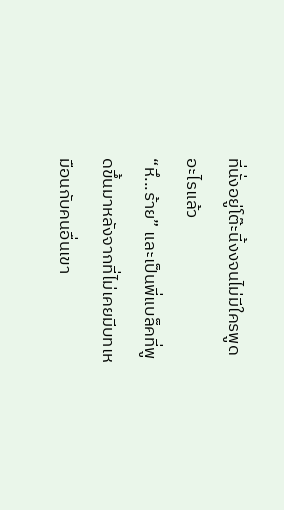ที่นั่งอยู่โต๊ะนี้งงจนไม่มีใครพูดอะไรแล้ว
“หึ...ร้าย” และเป็นพี่แบล็คที่พูดขึ้นมาหลังจากที่ไม่เคยมีบทเหมือนกับคนอื่นเขา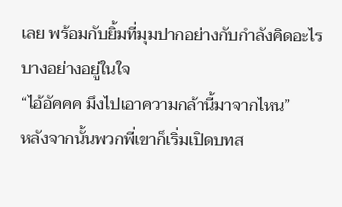เลย พร้อมกับยิ้มที่มุมปากอย่างกับกำลังคิดอะไรบางอย่างอยู่ในใจ
“ไอ้อัคคค มึงไปเอาความกล้านี้มาจากไหน”
หลังจากนั้นพวกพี่เขาก็เริ่มเปิดบทส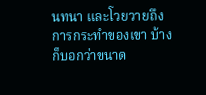นทนา และโวยวายถึงการกระทำของเขา บ้างก็บอกว่าขนาด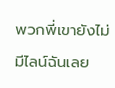พวกพี่เขายังไม่มีไลน์ฉันเลย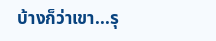บ้างก็ว่าเขา...รุ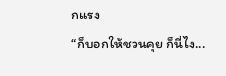กแรง
“ก็บอกให้ชวนคุย ก็นี่ไง...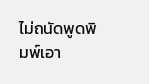ไม่ถนัดพูดพิมพ์เอา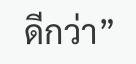ดีกว่า”